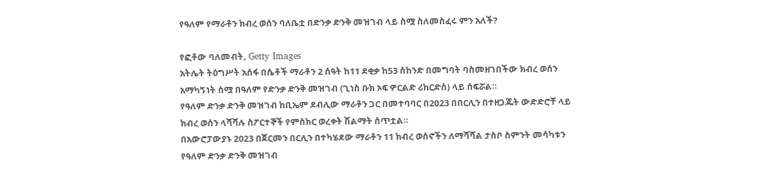የዓለም የማራቶን ክብረ ወሰን ባለቤቷ በድንቃ ድንቅ መዝገብ ላይ ስሟ ስለመስፈሩ ምን አለች?

የፎቶው ባለመብት, Getty Images
አትሌት ትዕግሥት አሰፋ በሴቶች ማራቶን 2 ሰዓት ከ11 ደቂቃ ከ53 ሰከንድ በመግባት ባስመዘገበችው ክብረ ወሰን አማካኝነት ስሟ በዓለም የድንቃ ድንቅ መዝገብ (ጊነስ ቡክ ኦፍ ዎርልድ ሪከርድስ) ላይ ሰፍሯል።
የዓለም ድንቃ ድንቅ መዝገብ ከቢኤም ደብሊው ማራቶን ጋር በመተባባር በ2023 በበርሊን በተዘጋጁት ውድድሮቸ ላይ ክብረ ወሰን ላሻሻሉ ስፖርተኞች የምስክር ወረቀት ሽልማት ሰጥቷል።
በአውሮፓውያኑ 2023 በጀርመን በርሊን በተካሄደው ማራቶን 11 ክብረ ወሰኖችን ለማሻሻል ታስቦ ስምንት መሳካቱን የዓለም ድንቃ ድንቅ መዝገብ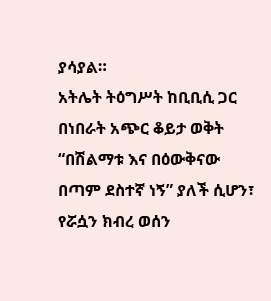ያሳያል።
አትሌት ትዕግሥት ከቢቢሲ ጋር በነበራት አጭር ቆይታ ወቅት “በሽልማቱ እና በዕውቅናው በጣም ደስተኛ ነኝ” ያለች ሲሆን፣ የሯሷን ክብረ ወሰን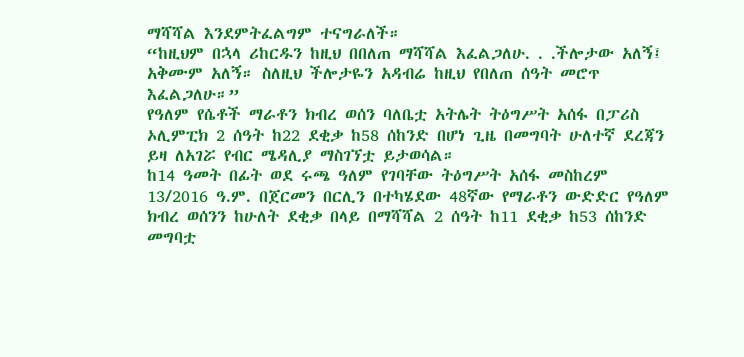ማሻሻል እንደምትፈልግም ተናግራለች።
“ከዚህም በኋላ ሪከርዱን ከዚህ በበለጠ ማሻሻል እፈልጋለሁ. . .ችሎታው አለኝ፤ አቅሙም አለኝ። ስለዚህ ችሎታዬን አዳብሬ ከዚህ የበለጠ ሰዓት መሮጥ እፈልጋለሁ።”
የዓለም የሴቶች ማራቶን ክብረ ወሰን ባለቤቷ አትሌት ትዕግሥት አሰፋ በፓሪስ ኦሊምፒክ 2 ሰዓት ከ22 ደቂቃ ከ58 ሰከንድ በሆነ ጊዜ በመግባት ሁለተኛ ደረጃን ይዛ ለአገሯ የብር ሜዳሊያ ማስገኘቷ ይታወሳል።
ከ14 ዓመት በፊት ወደ ሩጫ ዓለም የገባቸው ትዕግሥት አሰፋ መስከረም 13/2016 ዓ.ም. በጀርመን በርሊን በተካሄደው 48ኛው የማራቶን ውድድር የዓለም ክብረ ወሰንን ከሁለት ደቂቃ በላይ በማሻሻል 2 ሰዓት ከ11 ደቂቃ ከ53 ሰከንድ መግባቷ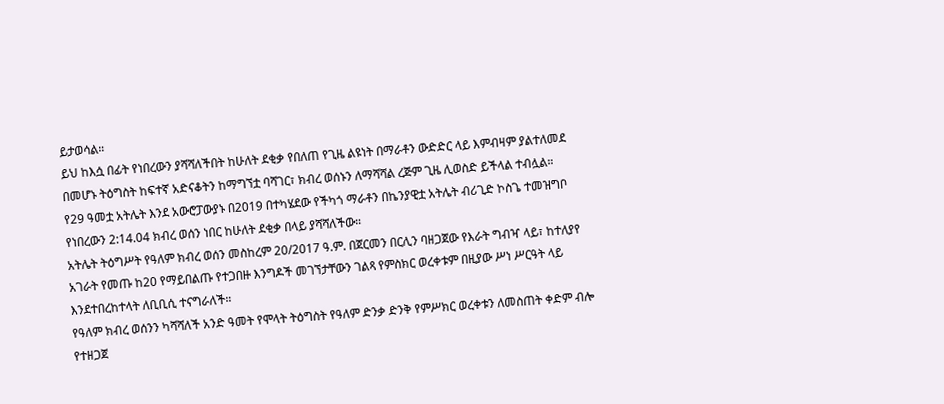ይታወሳል።
ይህ ከእሷ በፊት የነበረውን ያሻሻለችበት ከሁለት ደቂቃ የበለጠ የጊዜ ልዩነት በማራቶን ውድድር ላይ እምብዛም ያልተለመደ በመሆኑ ትዕግስት ከፍተኛ አድናቆትን ከማግኘቷ ባሻገር፣ ክብረ ወሰኑን ለማሻሻል ረጅም ጊዜ ሊወስድ ይችላል ተብሏል።
የ29 ዓመቷ አትሌት እንደ አውሮፓውያኑ በ2019 በተካሄደው የችካጎ ማራቶን በኬንያዊቷ አትሌት ብሪጊድ ኮስጌ ተመዝግቦ የነበረውን 2:14.04 ክብረ ወሰን ነበር ከሁለት ደቂቃ በላይ ያሻሻለችው።
አትሌት ትዕግሥት የዓለም ክብረ ወሰን መስከረም 20/2017 ዓ.ም. በጀርመን በርሊን ባዘጋጀው የእራት ግብዣ ላይ፣ ከተለያየ አገራት የመጡ ከ20 የማይበልጡ የተጋበዙ እንግዶች መገኘታቸውን ገልጻ የምስክር ወረቀቱም በዚያው ሥነ ሥርዓት ላይ እንደተበረከተላት ለቢቢሲ ተናግራለች።
የዓለም ክብረ ወሰንን ካሻሻለች አንድ ዓመት የሞላት ትዕግስት የዓለም ድንቃ ድንቅ የምሥክር ወረቀቱን ለመስጠት ቀድም ብሎ የተዘጋጀ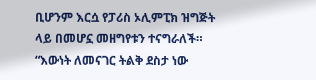ቢሆንም እርሷ የፓሪስ ኦሊምፒክ ዝግጅት ላይ በመሆኗ መዘግየቱን ተናግራለች።
“እውነት ለመናገር ትልቅ ደስታ ነው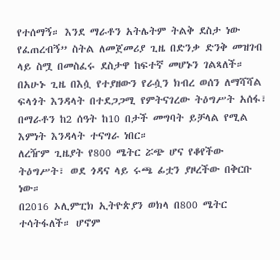የተሰማኝ። እንደ ማራቶን አትሌትም ትልቅ ደስታ ነው የፈጠረብኝ” ስትል ለመጀመሪያ ጊዜ በድንቃ ድንቅ መዝገብ ላይ ስሟ በመስፈሩ ደስታዋ ከፍተኛ መሆኑን ገልጻለች።
በአሁኑ ጊዜ በእሷ የተያዘውን የራሷን ክብረ ወሰን ለማሻሻል ፍላጎት እንዳላት በተደጋጋሚ የምትናገረው ትዕግሥት አሰፋ፣ በማራቶን ከ2 ሰዓት ከ10 በታች መግባት ይቻላል የሚል እምነት እንዳላት ተናግራ ነበር።
ለረዥም ጊዜያት የ800 ሜትር ሯጭ ሆና የቆየችው ትዕግሥት፣ ወደ ጎዳና ላይ ሩጫ ፊቷን ያዞረችው በቅርቡ ነው።
በ2016 ኦሊምፒክ ኢትዮጵያን ወክላ በ800 ሜትር ተሳትፋለች። ሆኖም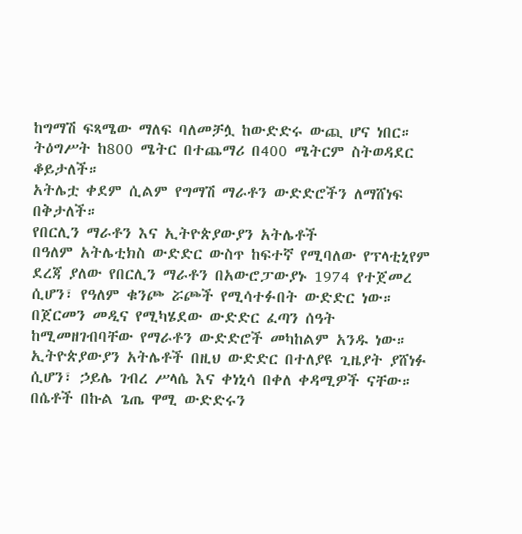ከግማሽ ፍጻሜው ማለፍ ባለመቻሏ ከውድድሩ ውጪ ሆና ነበር።
ትዕግሥት ከ800 ሜትር በተጨማሪ በ400 ሜትርም ስትወዳደር ቆይታለች።
አትሌቷ ቀደም ሲልም የግማሽ ማራቶን ውድድሮችን ለማሸነፍ በቅታለች።
የበርሊን ማራቶን እና ኢትዮጵያውያን አትሌቶች
በዓለም አትሌቲክስ ውድድር ውስጥ ከፍተኛ የሚባለው የፕላቲኒየም ደረጃ ያለው የበርሊን ማራቶን በአውሮፓውያኑ 1974 የተጀመረ ሲሆን፣ የዓለም ቁንጮ ሯጮች የሚሳተፉበት ውድድር ነው።
በጀርመን መዲና የሚካሄደው ውድድር ፈጣን ሰዓት ከሚመዘገብባቸው የማራቶን ውድድሮች መካከልም አንዱ ነው።
ኢትዮጵያውያን አትሌቶች በዚህ ውድድር በተለያዩ ጊዜያት ያሸነፉ ሲሆን፣ ኃይሌ ገብረ ሥላሴ እና ቀነኒሳ በቀለ ቀዳሚዎች ናቸው።
በሴቶች በኩል ጌጤ ዋሚ ውድድሩን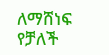ለማሸነፍ የቻለች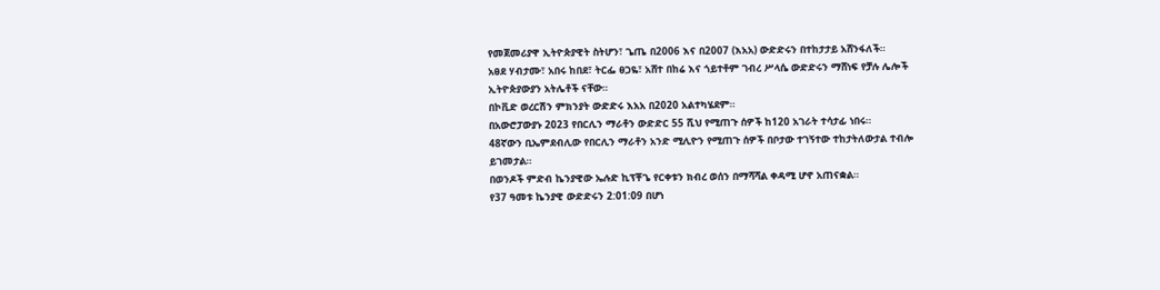የመጀመሪያዋ ኢትዮጵያዊት ስትሆን፣ ጌጤ በ2006 እና በ2007 (እአአ) ውድድሩን በተከታታይ አሸንፋለች።
አፀደ ሃብታሙ፣ አበሩ ከበደ፣ ትርፌ ፀጋዬ፣ አሸተ በከሬ እና ጎይተቶም ገብረ ሥላሴ ውድድሩን ማሸነፍ የቻሉ ሌሎች ኢትዮጵያውያን አትሌቶች ናቸው።
በኮቪድ ወረርሽን ምክንያት ውድድሩ እአአ በ2020 አልተካሄደም።
በአውሮፓውያኑ 2023 የበርሊን ማራቶን ውድድር 55 ሺህ የሚጠጉ ሰዎች ከ120 አገራት ተሳታፊ ነበሩ።
48ኛውን ቢኤምደብሊው የበርሊን ማራቶን አንድ ሚሊዮን የሚጠጉ ሰዎች በቦታው ተገኝተው ተከታትለውታል ተብሎ ይገመታል።
በወንዶች ምድብ ኬንያዊው ኤሉድ ኪፕቾጌ የርቀቱን ክብረ ወሰን በማሻሻል ቀዳሚ ሆኖ አጠናቋል።
የ37 ዓመቱ ኬንያዊ ውድድሩን 2:01:09 በሆነ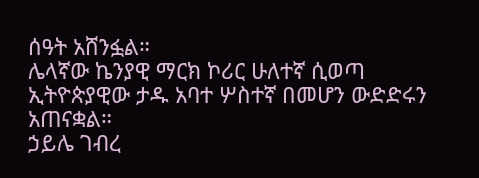ሰዓት አሸንፏል።
ሌላኛው ኬንያዊ ማርክ ኮሪር ሁለተኛ ሲወጣ ኢትዮጵያዊው ታዱ አባተ ሦስተኛ በመሆን ውድድሩን አጠናቋል።
ኃይሌ ገብረ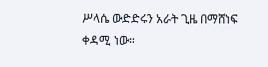ሥላሴ ውድድሩን አራት ጊዜ በማሸነፍ ቀዳሚ ነው።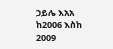ኃይሌ እአአ ከ2006 እስከ 2009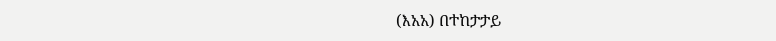(እአአ) በተከታታይ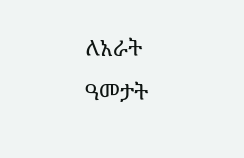ለአራት ዓመታት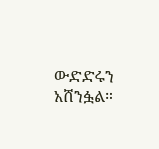ውድድሩን አሸንፏል።